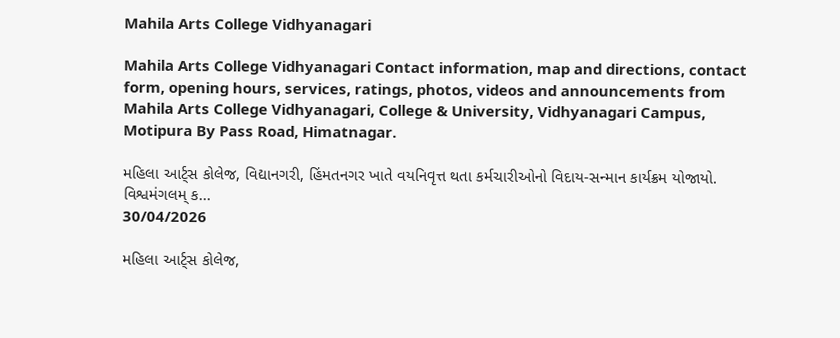Mahila Arts College Vidhyanagari

Mahila Arts College Vidhyanagari Contact information, map and directions, contact form, opening hours, services, ratings, photos, videos and announcements from Mahila Arts College Vidhyanagari, College & University, Vidhyanagari Campus, Motipura By Pass Road, Himatnagar.

મહિલા આર્ટ્સ કોલેજ, વિદ્યાનગરી, હિંમતનગર ખાતે વયનિવૃત્ત થતા કર્મચારીઓનો વિદાય-સન્માન કાર્યક્રમ યોજાયો.     વિશ્વમંગલમ્ ક...
30/04/2026

મહિલા આર્ટ્સ કોલેજ,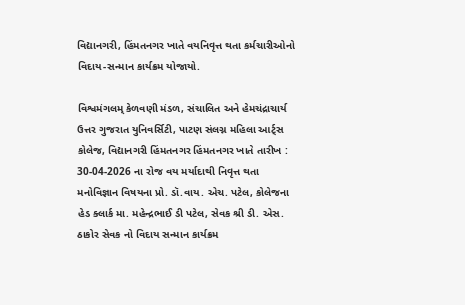વિદ્યાનગરી, હિંમતનગર ખાતે વયનિવૃત્ત થતા કર્મચારીઓનો વિદાય-સન્માન કાર્યક્રમ યોજાયો.

વિશ્વમંગલમ્ કેળવણી મંડળ, સંચાલિત અને હેમચંદ્રાચાર્ય ઉત્તર ગુજરાત યુનિવર્સિટી, પાટણ સંલગ્ન મહિલા આર્ટ્સ કોલેજ, વિદ્યાનગરી હિંમતનગર હિંમતનગર ખાતે તારીખ : 30-04-2026 ના રોજ વય મર્યાદાથી નિવૃત્ત થતા મનોવિજ્ઞાન વિષયના પ્રો. ડૉ.વાય. એચ. પટેલ, કોલેજના હેડ ક્લાર્ક મા. મહેન્દ્રભાઈ ડી પટેલ, સેવક શ્રી ડી. એસ. ઠાકોર સેવક નો વિદાય સન્માન કાર્યક્રમ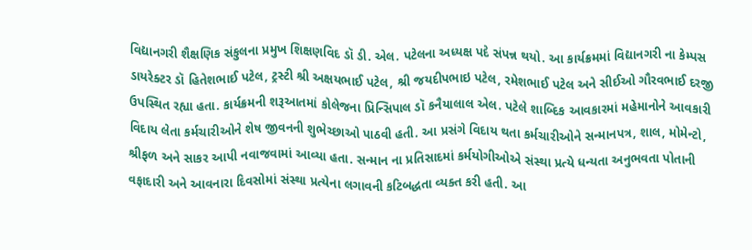વિદ્યાનગરી શૈક્ષણિક સંકુલના પ્રમુખ શિક્ષણવિદ ડૉ ડી. એલ. પટેલના અધ્યક્ષ પદે સંપન્ન થયો. આ કાર્યક્રમમાં વિદ્યાનગરી ના કેમ્પસ ડાયરેક્ટર ડૉ હિતેશભાઈ પટેલ, ટ્રસ્ટી શ્રી અક્ષયભાઈ પટેલ, શ્રી જયદીપભાઇ પટેલ, રમેશભાઈ પટેલ અને સીઈઓ ગૌરવભાઈ દરજી ઉપસ્થિત રહ્યા હતા. કાર્યક્રમની શરૂઆતમાં કોલેજના પ્રિન્સિપાલ ડૉ કનૈયાલાલ એલ. પટેલે શાબ્દિક આવકારમાં મહેમાનોને આવકારી વિદાય લેતા કર્મચારીઓને શેષ જીવનની શુભેચ્છાઓ પાઠવી હતી. આ પ્રસંગે વિદાય થતા કર્મચારીઓને સન્માનપત્ર, શાલ, મોમેન્ટો, શ્રીફળ અને સાકર આપી નવાજવામાં આવ્યા હતા. સન્માન ના પ્રતિસાદમાં કર્મયોગીઓએ સંસ્થા પ્રત્યે ધન્યતા અનુભવતા પોતાની વફાદારી અને આવનારા દિવસોમાં સંસ્થા પ્રત્યેના લગાવની કટિબદ્ધતા વ્યક્ત કરી હતી. આ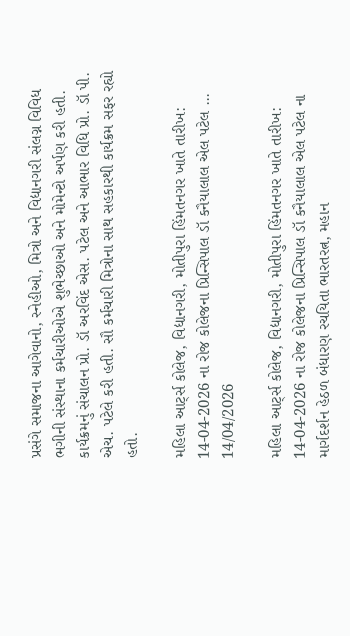પ્રસંગે સમાજના આગેવાનો, સ્નેહીઓ, મિત્રો અને વિદ્યાનગરી સંલગ્ન વિવિધ ભગીની સંસ્થાના કર્મચારીઓએ શુભેચ્છાઓ અને મોમેન્ટો અર્પણ કરી હતી. કાર્યક્રમનું સંચાલન પ્રો. ડૉ અરવિંદ એસ. પટેલ અને આભાર વિધિ પ્રો. ડૉ પી. એચ. પટેલે કરી હતી. સૌ કર્મચારી મિત્રોના સાથ સહકારથી કાર્યક્રમ સફર રહ્યો હતો.

મહિલા આર્ટ્સ કોલેજ, વિદ્યાનગરી, મોતીપુરા હિંમતનગર ખાતે તારીખ: 14-04-2026 ના રોજ કોલેજના પ્રિન્સિપાલ ડૉ કનૈયાલાલ એલ પટેલ ...
14/04/2026

મહિલા આર્ટ્સ કોલેજ, વિદ્યાનગરી, મોતીપુરા હિંમતનગર ખાતે તારીખ: 14-04-2026 ના રોજ કોલેજના પ્રિન્સિપાલ ડૉ કનૈયાલાલ એલ પટેલ ના માર્ગદર્શન હેઠળ બંધારણ રચયિતા ભારતરત્ન, મહાન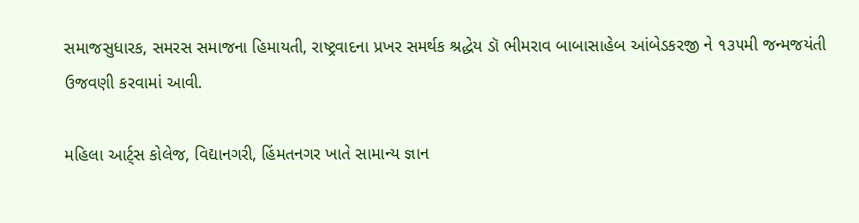સમાજસુધારક, સમરસ સમાજના હિમાયતી, રાષ્ટ્રવાદના પ્રખર સમર્થક શ્રદ્ધેય ડૉ ભીમરાવ બાબાસાહેબ આંબેડકરજી ને ૧૩૫મી જન્મજયંતી ઉજવણી કરવામાં આવી.

મહિલા આર્ટ્સ કોલેજ, વિદ્યાનગરી, હિંમતનગર ખાતે સામાન્ય જ્ઞાન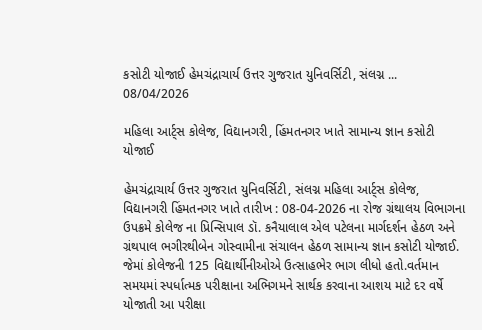કસોટી યોજાઈ હેમચંદ્રાચાર્ય ઉત્તર ગુજરાત યુનિવર્સિટી, સંલગ્ન ...
08/04/2026

મહિલા આર્ટ્સ કોલેજ, વિદ્યાનગરી, હિંમતનગર ખાતે સામાન્ય જ્ઞાન કસોટી યોજાઈ

હેમચંદ્રાચાર્ય ઉત્તર ગુજરાત યુનિવર્સિટી, સંલગ્ન મહિલા આર્ટ્સ કોલેજ, વિદ્યાનગરી હિંમતનગર ખાતે તારીખ : 08-04-2026 ના રોજ ગ્રંથાલય વિભાગના ઉપક્રમે કોલેજ ના પ્રિન્સિપાલ ડૉ. કનૈયાલાલ એલ પટેલના માર્ગદર્શન હેઠળ અને ગ્રંથપાલ ભગીરથીબેન ગોસ્વામીના સંચાલન હેઠળ સામાન્ય જ્ઞાન કસોટી યોજાઈ. જેમાં કોલેજની 125 વિદ્યાર્થીનીઓએ ઉત્સાહભેર ભાગ લીધો હતો.વર્તમાન સમયમાં સ્પર્ધાત્મક પરીક્ષાના અભિગમને સાર્થક કરવાના આશય માટે દર વર્ષે યોજાતી આ પરીક્ષા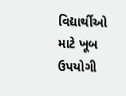વિદ્યાર્થીઓ માટે ખૂબ ઉપયોગી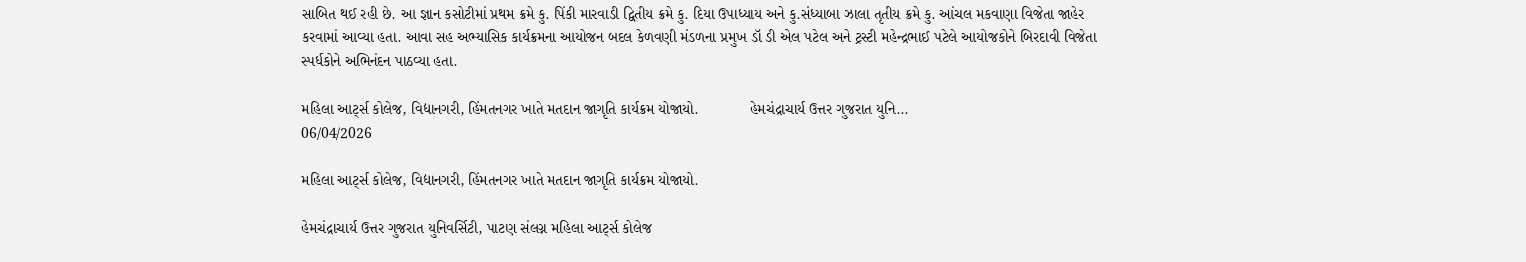સાબિત થઈ રહી છે. આ જ્ઞાન કસોટીમાં પ્રથમ ક્રમે કુ. પિંકી મારવાડી દ્વિતીય ક્રમે કુ. દિયા ઉપાધ્યાય અને કુ.સંધ્યાબા ઝાલા તૃતીય ક્રમે કુ. આંચલ મકવાણા વિજેતા જાહેર કરવામાં આવ્યા હતા. આવા સહ અભ્યાસિક કાર્યક્રમના આયોજન બદલ કેળવણી મંડળના પ્રમુખ ડૉ ડી એલ પટેલ અને ટ્રસ્ટી મહેન્દ્રભાઈ પટેલે આયોજકોને બિરદાવી વિજેતા સ્પર્ધકોને અભિનંદન પાઠવ્યા હતા.

મહિલા આર્ટ્સ કોલેજ, વિદ્યાનગરી, હિંમતનગર ખાતે મતદાન જાગૃતિ કાર્યક્રમ યોજાયો.            હેમચંદ્રાચાર્ય ઉત્તર ગુજરાત યુનિ...
06/04/2026

મહિલા આર્ટ્સ કોલેજ, વિદ્યાનગરી, હિંમતનગર ખાતે મતદાન જાગૃતિ કાર્યક્રમ યોજાયો.

હેમચંદ્રાચાર્ય ઉત્તર ગુજરાત યુનિવર્સિટી, પાટણ સંલગ્ન મહિલા આર્ટ્સ કોલેજ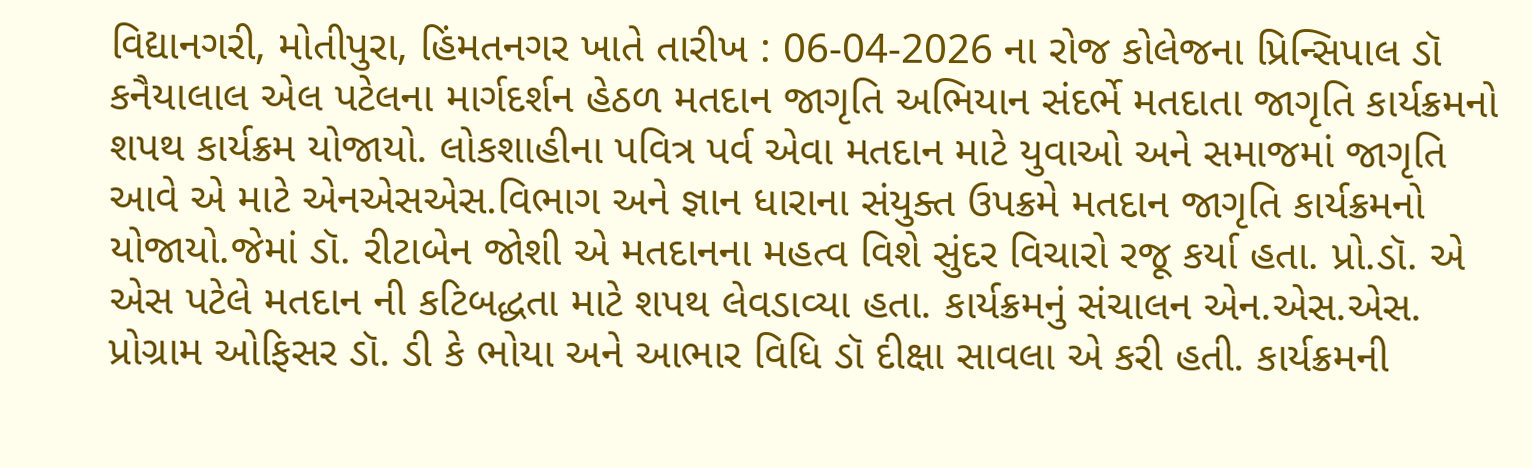વિદ્યાનગરી, મોતીપુરા, હિંમતનગર ખાતે તારીખ : 06-04-2026 ના રોજ કોલેજના પ્રિન્સિપાલ ડૉ કનૈયાલાલ એલ પટેલના માર્ગદર્શન હેઠળ મતદાન જાગૃતિ અભિયાન સંદર્ભે મતદાતા જાગૃતિ કાર્યક્રમનો શપથ કાર્યક્રમ યોજાયો. લોકશાહીના પવિત્ર પર્વ એવા મતદાન માટે યુવાઓ અને સમાજમાં જાગૃતિ આવે એ માટે એનએસએસ.વિભાગ અને જ્ઞાન ધારાના સંયુક્ત ઉપક્રમે મતદાન જાગૃતિ કાર્યક્રમનો યોજાયો.જેમાં ડૉ. રીટાબેન જોશી એ મતદાનના મહત્વ વિશે સુંદર વિચારો રજૂ કર્યા હતા. પ્રો.ડૉ. એ એસ પટેલે મતદાન ની કટિબદ્ધતા માટે શપથ લેવડાવ્યા હતા. કાર્યક્રમનું સંચાલન એન.એસ.એસ. પ્રોગ્રામ ઓફિસર ડૉ. ડી કે ભોયા અને આભાર વિધિ ડૉ દીક્ષા સાવલા એ કરી હતી. કાર્યક્રમની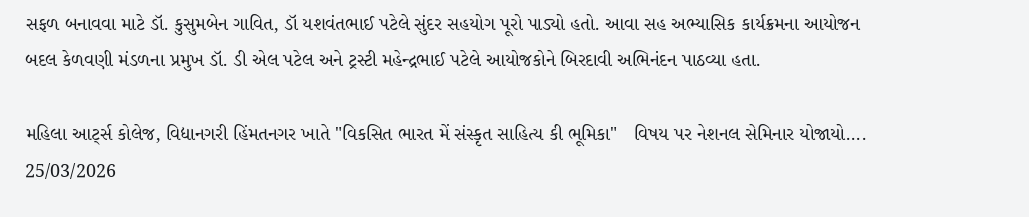સફળ બનાવવા માટે ડૉ. કુસુમબેન ગાવિત, ડૉ યશવંતભાઈ પટેલે સુંદર સહયોગ પૂરો પાડ્યો હતો. આવા સહ અભ્યાસિક કાર્યક્રમના આયોજન બદલ કેળવણી મંડળના પ્રમુખ ડૉ. ડી એલ પટેલ અને ટ્રસ્ટી મહેન્દ્રભાઈ પટેલે આયોજકોને બિરદાવી અભિનંદન પાઠવ્યા હતા.

મહિલા આર્ટ્સ કોલેજ, વિદ્યાનગરી હિંમતનગર ખાતે "વિકસિત ભારત મેં સંસ્કૃત સાહિત્ય કી ભૂમિકા"   વિષય પર નેશનલ સેમિનાર યોજાયો....
25/03/2026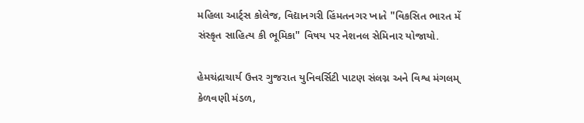મહિલા આર્ટ્સ કોલેજ, વિદ્યાનગરી હિંમતનગર ખાતે "વિકસિત ભારત મેં સંસ્કૃત સાહિત્ય કી ભૂમિકા" વિષય પર નેશનલ સેમિનાર યોજાયો.

હેમચંદ્રાચાર્ય ઉત્તર ગુજરાત યુનિવર્સિટી પાટણ સંલગ્ન અને વિશ્વ મંગલમ્ કેળવણી મંડળ,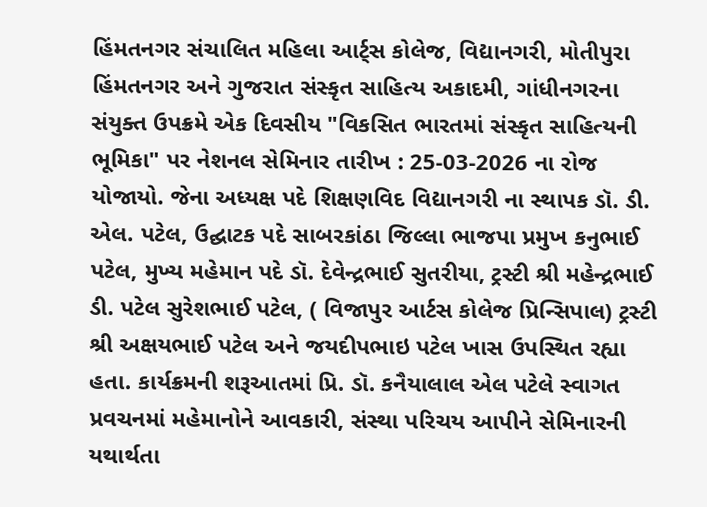હિંમતનગર સંચાલિત મહિલા આર્ટ્સ કોલેજ, વિદ્યાનગરી, મોતીપુરા હિંમતનગર અને ગુજરાત સંસ્કૃત સાહિત્ય અકાદમી, ગાંધીનગરના સંયુક્ત ઉપક્રમે એક દિવસીય "વિકસિત ભારતમાં સંસ્કૃત સાહિત્યની ભૂમિકા" પર નેશનલ સેમિનાર તારીખ : 25-03-2026 ના રોજ યોજાયો. જેના અધ્યક્ષ પદે શિક્ષણવિદ વિદ્યાનગરી ના સ્થાપક ડૉ. ડી. એલ. પટેલ, ઉદ્ઘાટક પદે સાબરકાંઠા જિલ્લા ભાજપા પ્રમુખ કનુભાઈ પટેલ, મુખ્ય મહેમાન પદે ડૉ. દેવેન્દ્રભાઈ સુતરીયા, ટ્રસ્ટી શ્રી મહેન્દ્રભાઈ ડી. પટેલ સુરેશભાઈ પટેલ, ( વિજાપુર આર્ટસ કોલેજ પ્રિન્સિપાલ) ટ્રસ્ટી શ્રી અક્ષયભાઈ પટેલ અને જયદીપભાઇ પટેલ ખાસ ઉપસ્થિત રહ્યા હતા. કાર્યક્રમની શરૂઆતમાં પ્રિ. ડૉ. કનૈયાલાલ એલ પટેલે સ્વાગત પ્રવચનમાં મહેમાનોને આવકારી, સંસ્થા પરિચય આપીને સેમિનારની યથાર્થતા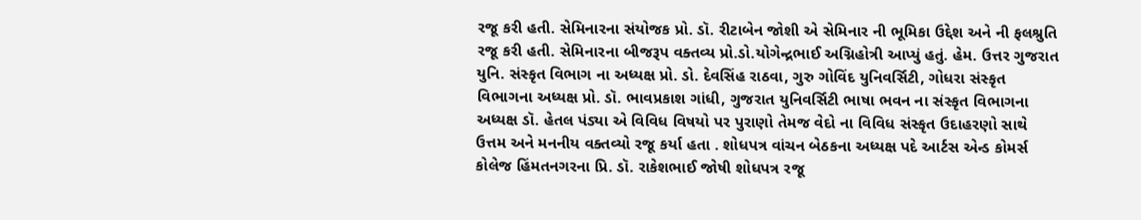રજૂ કરી હતી. સેમિનારના સંયોજક પ્રો. ડૉ. રીટાબેન જોશી એ સેમિનાર ની ભૂમિકા ઉદ્દેશ અને ની ફલશ્રુતિ રજૂ કરી હતી. સેમિનારના બીજરૂપ વક્તવ્ય પ્રો.ડો.યોગેન્દ્રભાઈ અગ્નિહોત્રી આપ્યું હતું. હેમ. ઉત્તર ગુજરાત યુનિ. સંસ્કૃત વિભાગ ના અધ્યક્ષ પ્રો. ડો. દેવસિંહ રાઠવા, ગુરુ ગોવિંદ યુનિવર્સિટી, ગોધરા સંસ્કૃત વિભાગના અધ્યક્ષ પ્રો. ડૉ. ભાવપ્રકાશ ગાંધી, ગુજરાત યુનિવર્સિટી ભાષા ભવન ના સંસ્કૃત વિભાગના અધ્યક્ષ ડૉ. હેતલ પંડ્યા એ વિવિધ વિષયો પર પુરાણો તેમજ વેદો ના વિવિધ સંસ્કૃત ઉદાહરણો સાથે ઉત્તમ અને મનનીય વક્તવ્યો રજૂ કર્યા હતા . શોધપત્ર વાંચન બેઠકના અધ્યક્ષ પદે આર્ટસ એન્ડ કોમર્સ કોલેજ હિંમતનગરના પ્રિ. ડૉ. રાકેશભાઈ જોષી શોધપત્ર રજૂ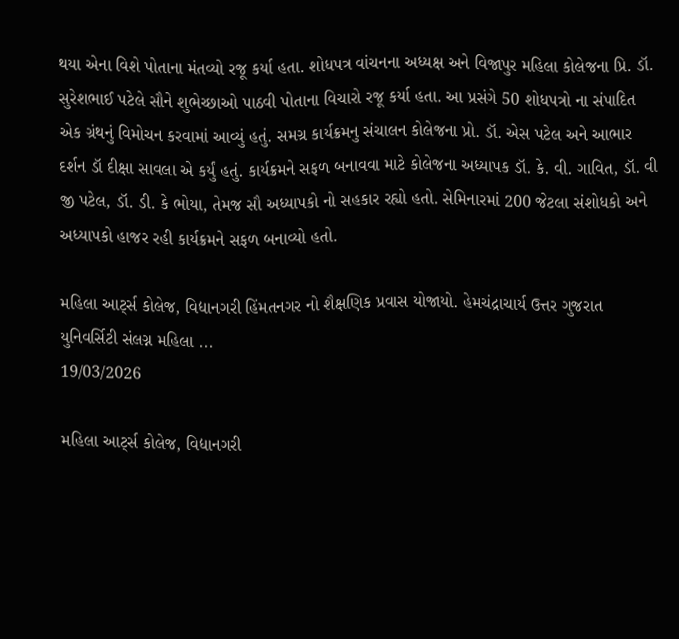થયા એના વિશે પોતાના મંતવ્યો રજૂ કર્યા હતા. શોધપત્ર વાંચનના અધ્યક્ષ અને વિજાપુર મહિલા કોલેજના પ્રિ. ડૉ. સુરેશભાઈ પટેલે સૌને શુભેચ્છાઓ પાઠવી પોતાના વિચારો રજૂ કર્યા હતા. આ પ્રસંગે 50 શોધપત્રો ના સંપાદિત એક ગ્રંથનું વિમોચન કરવામાં આવ્યું હતું. સમગ્ર કાર્યક્રમનુ સંચાલન કોલેજના પ્રો. ડૉ. એસ પટેલ અને આભાર દર્શન ડૉ દીક્ષા સાવલા એ કર્યું હતું. કાર્યક્રમને સફળ બનાવવા માટે કોલેજના અધ્યાપક ડૉ. કે. વી. ગાવિત, ડૉ. વી જી પટેલ, ડૉ. ડી. કે ભોયા, તેમજ સૌ અધ્યાપકો નો સહકાર રહ્યો હતો. સેમિનારમાં 200 જેટલા સંશોધકો અને અધ્યાપકો હાજર રહી કાર્યક્રમને સફળ બનાવ્યો હતો.

મહિલા આર્ટ્સ કોલેજ, વિદ્યાનગરી હિંમતનગર નો શૈક્ષણિક પ્રવાસ યોજાયો. હેમચંદ્રાચાર્ય ઉત્તર ગુજરાત યુનિવર્સિટી સંલગ્ન મહિલા ...
19/03/2026

મહિલા આર્ટ્સ કોલેજ, વિદ્યાનગરી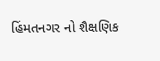હિંમતનગર નો શૈક્ષણિક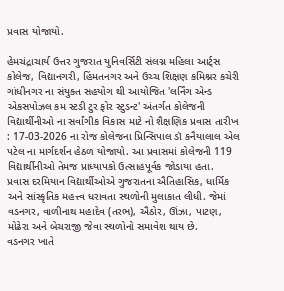પ્રવાસ યોજાયો.

હેમચંદ્રાચાર્ય ઉત્તર ગુજરાત યુનિવર્સિટી સંલગ્ન મહિલા આર્ટ્સ કોલેજ, વિદ્યાનગરી, હિંમતનગર અને ઉચ્ચ શિક્ષણ કમિશ્નર કચેરી ગાંધીનગર ના સંયુક્ત સહયોગ થી આયોજિત 'લર્નિંગ એન્ડ એકસપોઝલ કમ સ્ટડી ટુર ફોર સ્ટુડન્ટ' અંતર્ગત કોલેજની વિદ્યાર્થીનીઓ ના સર્વાંગીક વિકાસ માટે નો શૈક્ષણિક પ્રવાસ તારીખ : 17-03-2026 ના રોજ કોલેજના પ્રિન્સિપાલ ડૉ કનૈયાલાલ એલ પટેલ ના માર્ગદર્શન હેઠળ યોજાયો. આ પ્રવાસમાં કોલેજની 119 વિદ્યાર્થીનીઓ તેમજ પ્રાધ્યાપકો ઉત્સાહપૂર્વક જોડાયા હતા.
પ્રવાસ દરમિયાન વિદ્યાર્થીઓએ ગુજરાતના ઐતિહાસિક, ધાર્મિક અને સાંસ્કૃતિક મહત્ત્વ ધરાવતા સ્થળોની મુલાકાત લીધી. જેમાં વડનગર, વાળીનાથ મહાદેવ (તરભ), ઐઠોર, ઊંઝા, પાટણ, મોઢેરા અને બેચરાજી જેવા સ્થળોનો સમાવેશ થાય છે.
વડનગર ખાતે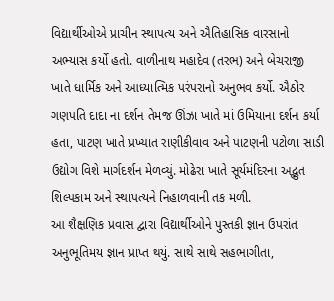વિદ્યાર્થીઓએ પ્રાચીન સ્થાપત્ય અને ઐતિહાસિક વારસાનો અભ્યાસ કર્યો હતો. વાળીનાથ મહાદેવ (તરભ) અને બેચરાજી ખાતે ધાર્મિક અને આધ્યાત્મિક પરંપરાનો અનુભવ કર્યો. ઐઠોર ગણપતિ દાદા ના દર્શન તેમજ ઊંઝા ખાતે માં ઉમિયાના દર્શન કર્યા હતા, પાટણ ખાતે પ્રખ્યાત રાણીકીવાવ અને પાટણની પટોળા સાડી ઉદ્યોગ વિશે માર્ગદર્શન મેળવ્યું. મોઢેરા ખાતે સૂર્યમંદિરના અદ્ભુત શિલ્પકામ અને સ્થાપત્યને નિહાળવાની તક મળી.
આ શૈક્ષણિક પ્રવાસ દ્વારા વિદ્યાર્થીઓને પુસ્તકી જ્ઞાન ઉપરાંત અનુભૂતિમય જ્ઞાન પ્રાપ્ત થયું. સાથે સાથે સહભાગીતા,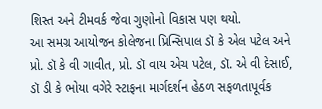શિસ્ત અને ટીમવર્ક જેવા ગુણોનો વિકાસ પણ થયો.
આ સમગ્ર આયોજન કોલેજના પ્રિન્સિપાલ ડૉ કે એલ પટેલ અને પ્રો. ડૉ કે વી ગાવીત, પ્રો. ડૉ વાય એચ પટેલ, ડૉ. એ વી દેસાઈ, ડૉ ડી કે ભોયા વગેરે સ્ટાફના માર્ગદર્શન હેઠળ સફળતાપૂર્વક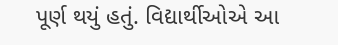પૂર્ણ થયું હતું. વિદ્યાર્થીઓએ આ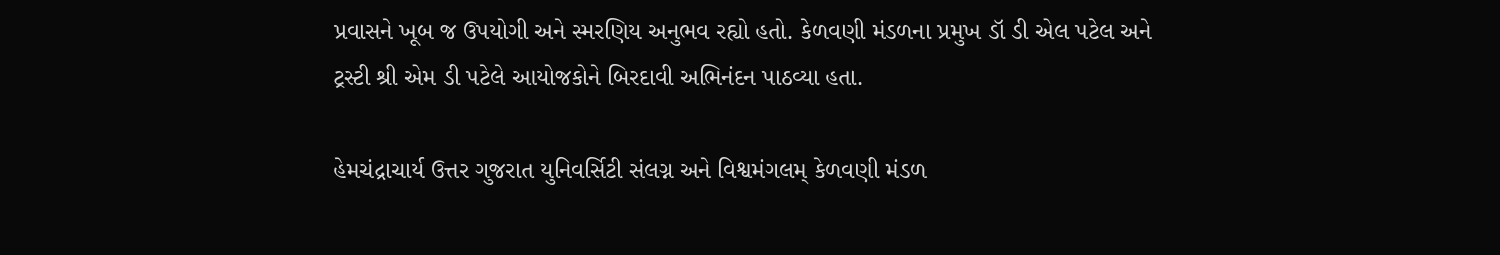પ્રવાસને ખૂબ જ ઉપયોગી અને સ્મરણિય અનુભવ રહ્યો હતો. કેળવણી મંડળના પ્રમુખ ડૉ ડી એલ પટેલ અને ટ્રસ્ટી શ્રી એમ ડી પટેલે આયોજકોને બિરદાવી અભિનંદન પાઠવ્યા હતા.

હેમચંદ્રાચાર્ય ઉત્તર ગુજરાત યુનિવર્સિટી સંલગ્ન અને વિશ્વમંગલમ્ કેળવણી મંડળ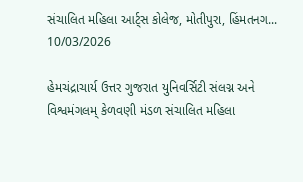સંચાલિત મહિલા આર્ટ્સ કોલેજ, મોતીપુરા, હિંમતનગ...
10/03/2026

હેમચંદ્રાચાર્ય ઉત્તર ગુજરાત યુનિવર્સિટી સંલગ્ન અને વિશ્વમંગલમ્ કેળવણી મંડળ સંચાલિત મહિલા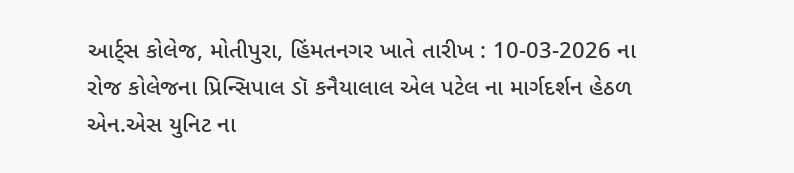આર્ટ્સ કોલેજ, મોતીપુરા, હિંમતનગર ખાતે તારીખ : 10-03-2026 ના રોજ કોલેજના પ્રિન્સિપાલ ડૉ કનૈયાલાલ એલ પટેલ ના માર્ગદર્શન હેઠળ એન.એસ યુનિટ ના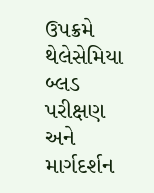ઉપક્રમે થેલેસેમિયા બ્લડ પરીક્ષણ અને માર્ગદર્શન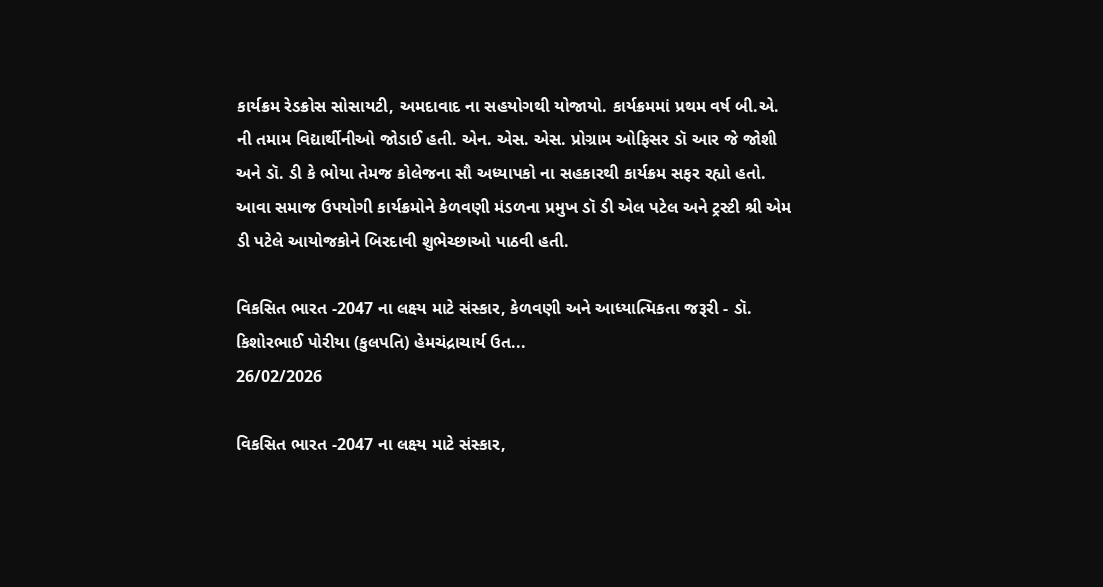કાર્યક્રમ રેડક્રોસ સોસાયટી, અમદાવાદ ના સહયોગથી યોજાયો. કાર્યક્રમમાં પ્રથમ વર્ષ બી.એ. ની તમામ વિદ્યાર્થીનીઓ જોડાઈ હતી. એન. એસ. એસ. પ્રોગ્રામ ઓફિસર ડૉ આર જે જોશી અને ડૉ. ડી કે ભોયા તેમજ કોલેજના સૌ અધ્યાપકો ના સહકારથી કાર્યક્રમ સફર રહ્યો હતો. આવા સમાજ ઉપયોગી કાર્યક્રમોને કેળવણી મંડળના પ્રમુખ ડૉ ડી એલ પટેલ અને ટ્રસ્ટી શ્રી એમ ડી પટેલે આયોજકોને બિરદાવી શુભેચ્છાઓ પાઠવી હતી.

વિકસિત ભારત -2047 ના લક્ષ્ય માટે સંસ્કાર, કેળવણી અને આધ્યાત્મિકતા જરૂરી - ડૉ. કિશોરભાઈ પોરીયા (કુલપતિ) હેમચંદ્રાચાર્ય ઉત...
26/02/2026

વિકસિત ભારત -2047 ના લક્ષ્ય માટે સંસ્કાર,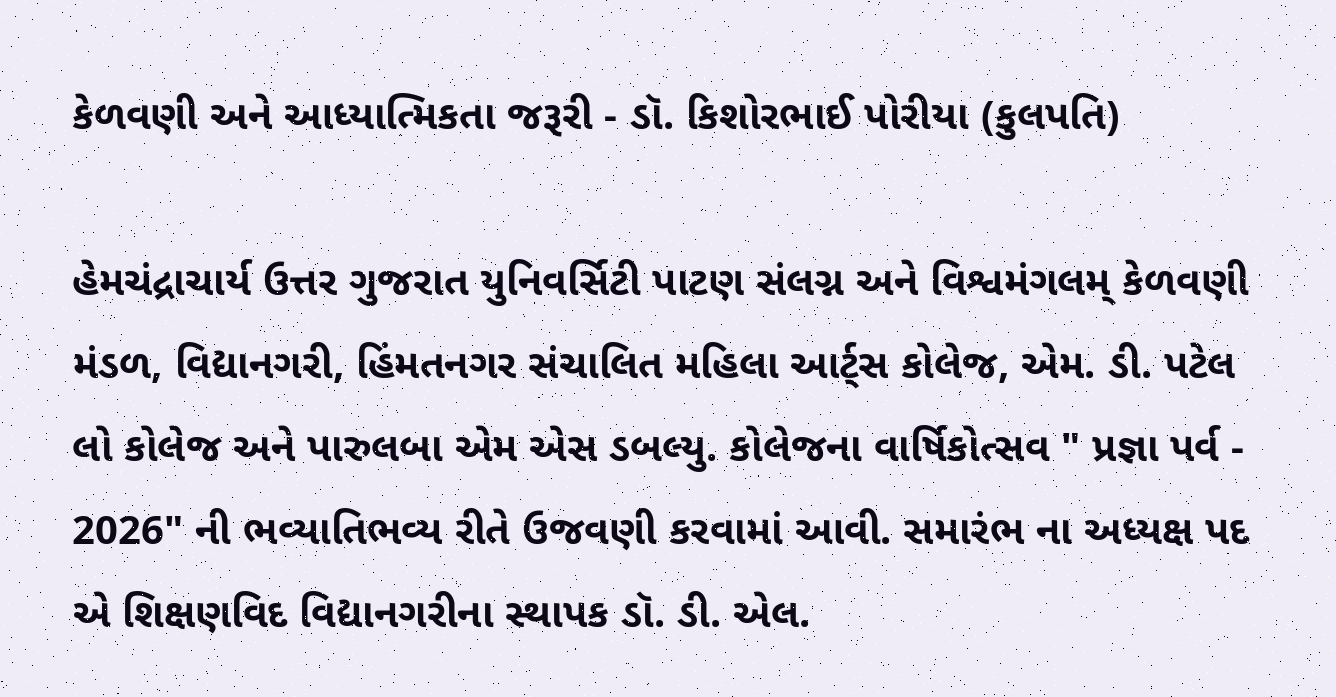કેળવણી અને આધ્યાત્મિકતા જરૂરી - ડૉ. કિશોરભાઈ પોરીયા (કુલપતિ)

હેમચંદ્રાચાર્ય ઉત્તર ગુજરાત યુનિવર્સિટી પાટણ સંલગ્ન અને વિશ્વમંગલમ્ કેળવણી મંડળ, વિદ્યાનગરી, હિંમતનગર સંચાલિત મહિલા આર્ટ્સ કોલેજ, એમ. ડી. પટેલ લો કોલેજ અને પારુલબા એમ એસ ડબલ્યુ. કોલેજના વાર્ષિકોત્સવ " પ્રજ્ઞા પર્વ - 2026" ની ભવ્યાતિભવ્ય રીતે ઉજવણી કરવામાં આવી. સમારંભ ના અધ્યક્ષ પદ એ શિક્ષણવિદ વિદ્યાનગરીના સ્થાપક ડૉ. ડી. એલ.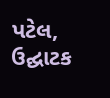પટેલ, ઉદ્ઘાટક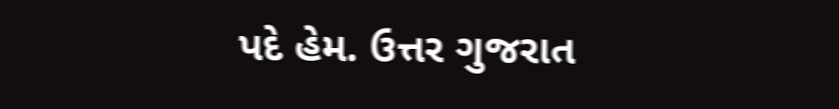પદે હેમ. ઉત્તર ગુજરાત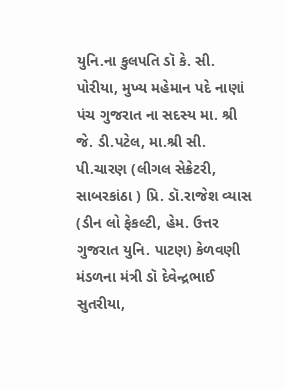યુનિ.ના કુલપતિ ડૉ કે. સી. પોરીયા, મુખ્ય મહેમાન પદે નાણાં પંચ ગુજરાત ના સદસ્ય મા. શ્રી જે. ડી.પટેલ, મા.શ્રી સી. પી.ચારણ (લીગલ સેક્રેટરી, સાબરકાંઠા ) પ્રિ. ડૉ.રાજેશ વ્યાસ (ડીન લો ફેકલ્ટી, હેમ. ઉત્તર ગુજરાત યુનિ. પાટણ) કેળવણી મંડળના મંત્રી ડૉ દેવેન્દ્રભાઈ સુતરીયા,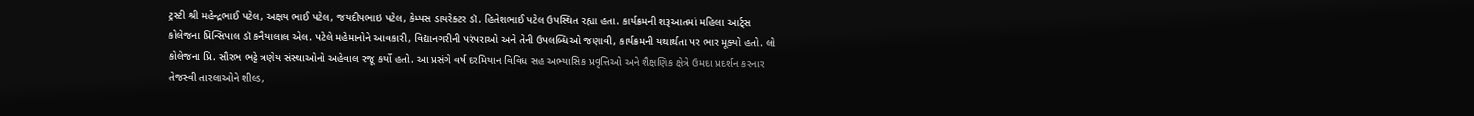ટ્રસ્ટી શ્રી મહેન્દ્રભાઈ પટેલ, અક્ષય ભાઈ પટેલ, જયદીપભાઇ પટેલ, કેમ્પસ ડાયરેક્ટર ડૉ. હિતેશભાઈ પટેલ ઉપસ્થિત રહ્યા હતા. કાર્યક્રમની શરૂઆતમાં મહિલા આર્ટ્સ કોલેજના પ્રિન્સિપાલ ડૉ કનૈયાલાલ એલ. પટેલે મહેમાનોને આવકારી, વિદ્યાનગરીની પરંપરાઓ અને તેની ઉપલબ્ધિઓ જણાવી, કાર્યક્રમની યથાર્થતા પર ભાર મૂક્યો હતો. લો કોલેજના પ્રિ. સૌરભ ભટ્ટે ત્રણેય સંસ્થાઓનો અહેવાલ રજૂ કર્યો હતો. આ પ્રસંગે વર્ષ દરમિયાન વિવિધ સહ અભ્યાસિક પ્રવૃત્તિઓ અને શૈક્ષણિક ક્ષેત્રે ઉમદા પ્રદર્શન કરનાર તેજસ્વી તારલાઓને શીલ્ડ,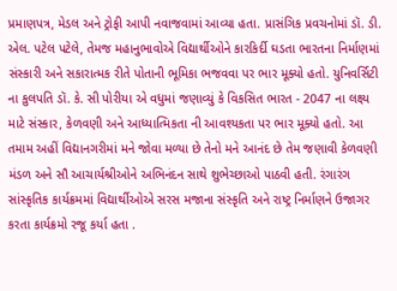પ્રમાણપત્ર, મેડલ અને ટ્રોફી આપી નવાજવામાં આવ્યા હતા. પ્રાસંગિક પ્રવચનોમાં ડૉ. ડી. એલ. પટેલ પટેલે, તેમજ મહાનુભાવોએ વિદ્યાર્થીઓને કારકિર્દી ઘડતા ભારતના નિર્માણમાં સંસ્કારી અને સકારાત્મક રીતે પોતાની ભૂમિકા ભજવવા પર ભાર મૂક્યો હતો. યુનિવર્સિટી ના કુલપતિ ડૉ. કે. સી પોરીયા એ વધુમાં જણાવ્યું કે વિકસિત ભારત - 2047 ના લક્ષ્ય માટે સંસ્કાર, કેળવણી અને આધ્યાત્મિકતા ની આવશ્યકતા પર ભાર મૂક્યો હતો. આ તમામ અહીં વિદ્યાનગરીમાં મને જોવા મળ્યા છે તેનો મને આનંદ છે તેમ જણાવી કેળવણી મંડળ અને સૌ આચાર્યશ્રીઓને અભિનંદન સાથે શુભેચ્છાઓ પાઠવી હતી. રંગારંગ સાંસ્કૃતિક કાર્યક્રમમાં વિદ્યાર્થીઓએ સરસ મજાના સંસ્કૃતિ અને રાષ્ટ્ર નિર્માણને ઉજાગર કરતા કાર્યક્રમો રજૂ કર્યા હતા .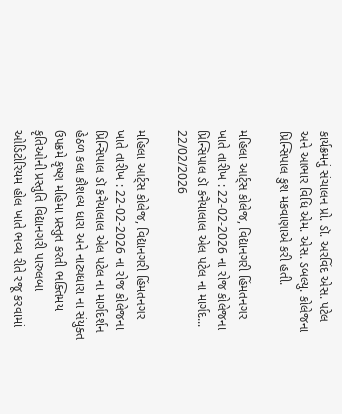કાર્યક્રમનું સંચાલન પ્રો. ડૉ. અરવિંદ એસ. પટેલ અને આભાર વિધિ એમ. એસ. ડબલ્યુ. કોલેજના પ્રિન્સિપાલ કુશ મકવાણાએ કરી હતી.

મહિલા આર્ટ્સ કોલેજ, વિદ્યાનગરી હિંમતનગર ખાતે તારીખ : 22-02-2026 ના રોજ કોલેજના પ્રિન્સિપાલ ડૉ કનૈયાલાલ એલ પટેલ ના માર્ગદ...
22/02/2026

મહિલા આર્ટ્સ કોલેજ, વિદ્યાનગરી હિંમતનગર ખાતે તારીખ : 22-02-2026 ના રોજ કોલેજના પ્રિન્સિપાલ ડૉ કનૈયાલાલ એલ પટેલ ના માર્ગદર્શન હેઠળ કલા કૌશલ્ય ધારા અને નાટ્યધારા ના સંયુક્ત ઉપક્રમે કૃષ્ણ મહિમા પ્રસ્તુત કરતી ભક્તિમય કૃતિઓની પ્રસ્તુતિ વિદ્યાનગરી પારુલબા ઓડિટોરિયમ હોલ ખાતે ભવ્ય રીતે રજૂ કરવામાં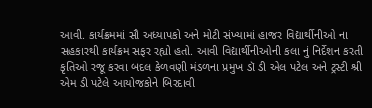આવી. કાર્યક્રમમાં સૌ અધ્યાપકો અને મોટી સંખ્યામાં હાજર વિદ્યાર્થીનીઓ ના સહકારથી કાર્યક્રમ સફર રહ્યો હતો. આવી વિદ્યાર્થીનીઓની કલા નું નિર્દેશન કરતી કૃતિઓ રજૂ કરવા બદલ કેળવણી મંડળના પ્રમુખ ડૉ ડી એલ પટેલ અને ટ્રસ્ટી શ્રી એમ ડી પટેલે આયોજકોને બિરદાવી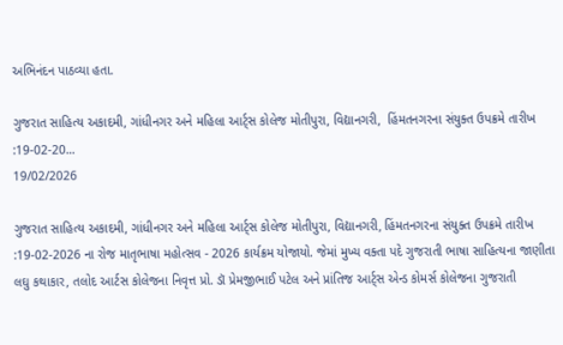અભિનંદન પાઠવ્યા હતા.

ગુજરાત સાહિત્ય અકાદમી, ગાંધીનગર અને મહિલા આર્ટ્સ કોલેજ મોતીપુરા, વિદ્યાનગરી,  હિંમતનગરના સંયુક્ત ઉપક્રમે તારીખ :19-02-20...
19/02/2026

ગુજરાત સાહિત્ય અકાદમી, ગાંધીનગર અને મહિલા આર્ટ્સ કોલેજ મોતીપુરા, વિદ્યાનગરી, હિંમતનગરના સંયુક્ત ઉપક્રમે તારીખ :19-02-2026 ના રોજ માતૃભાષા મહોત્સવ - 2026 કાર્યક્રમ યોજાયો. જેમાં મુખ્ય વક્તા પદે ગુજરાતી ભાષા સાહિત્યના જાણીતા લઘુ કથાકાર, તલોદ આર્ટસ કોલેજના નિવૃત્ત પ્રો. ડૉ પ્રેમજીભાઈ પટેલ અને પ્રાંતિજ આર્ટ્સ એન્ડ કોમર્સ કોલેજના ગુજરાતી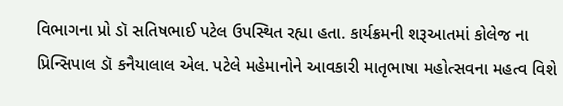વિભાગના પ્રો ડૉ સતિષભાઈ પટેલ ઉપસ્થિત રહ્યા હતા. કાર્યક્રમની શરૂઆતમાં કોલેજ ના પ્રિન્સિપાલ ડૉ કનૈયાલાલ એલ. પટેલે મહેમાનોને આવકારી માતૃભાષા મહોત્સવના મહત્વ વિશે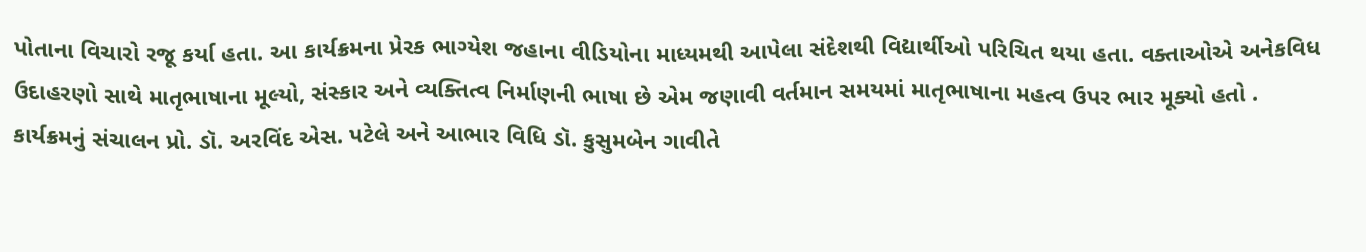પોતાના વિચારો રજૂ કર્યા હતા. આ કાર્યક્રમના પ્રેરક ભાગ્યેશ જહાના વીડિયોના માધ્યમથી આપેલા સંદેશથી વિદ્યાર્થીઓ પરિચિત થયા હતા. વક્તાઓએ અનેકવિધ ઉદાહરણો સાથે માતૃભાષાના મૂલ્યો, સંસ્કાર અને વ્યક્તિત્વ નિર્માણની ભાષા છે એમ જણાવી વર્તમાન સમયમાં માતૃભાષાના મહત્વ ઉપર ભાર મૂક્યો હતો . કાર્યક્રમનું સંચાલન પ્રો. ડૉ. અરવિંદ એસ. પટેલે અને આભાર વિધિ ડૉ. કુસુમબેન ગાવીતે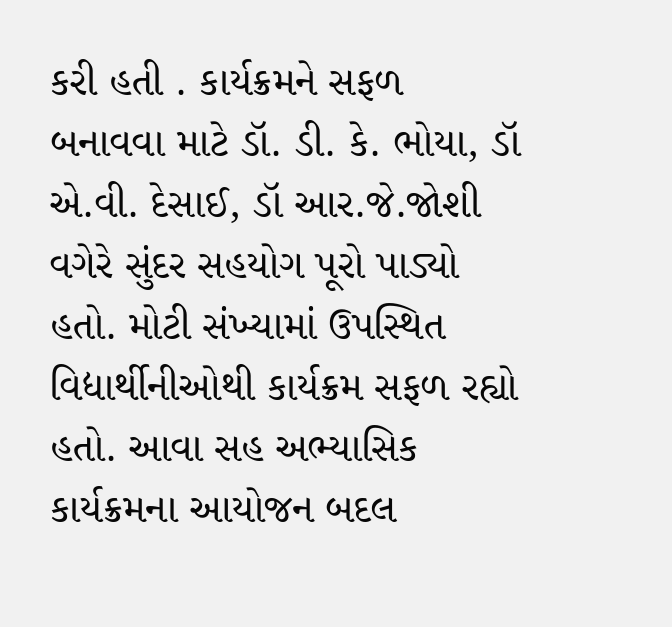કરી હતી . કાર્યક્રમને સફળ બનાવવા માટે ડૉ. ડી. કે. ભોયા, ડૉ એ.વી. દેસાઈ, ડૉ આર.જે.જોશી વગેરે સુંદર સહયોગ પૂરો પાડ્યો હતો. મોટી સંખ્યામાં ઉપસ્થિત વિદ્યાર્થીનીઓથી કાર્યક્રમ સફળ રહ્યો હતો. આવા સહ અભ્યાસિક કાર્યક્રમના આયોજન બદલ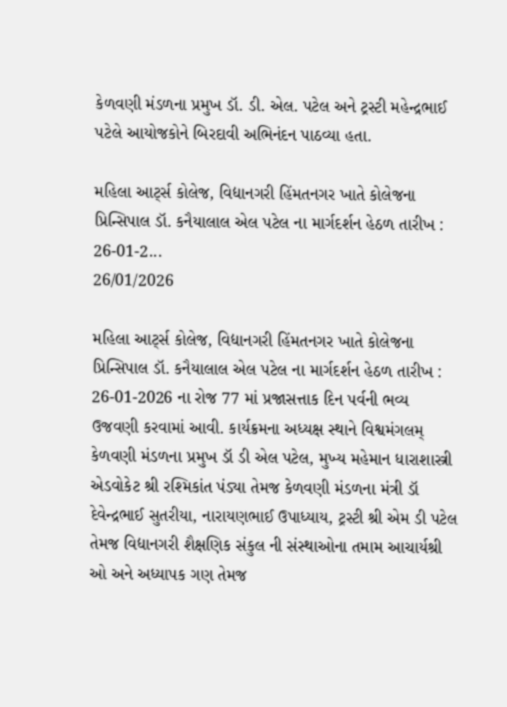કેળવણી મંડળના પ્રમુખ ડૉ. ડી. એલ. પટેલ અને ટ્રસ્ટી મહેન્દ્રભાઈ પટેલે આયોજકોને બિરદાવી અભિનંદન પાઠવ્યા હતા.

મહિલા આર્ટ્સ કોલેજ, વિદ્યાનગરી હિંમતનગર ખાતે કોલેજના પ્રિન્સિપાલ ડૉ. કનૈયાલાલ એલ પટેલ ના માર્ગદર્શન હેઠળ તારીખ : 26-01-2...
26/01/2026

મહિલા આર્ટ્સ કોલેજ, વિદ્યાનગરી હિંમતનગર ખાતે કોલેજના પ્રિન્સિપાલ ડૉ. કનૈયાલાલ એલ પટેલ ના માર્ગદર્શન હેઠળ તારીખ : 26-01-2026 ના રોજ 77 માં પ્રજાસત્તાક દિન પર્વની ભવ્ય ઉજવણી કરવામાં આવી. કાર્યક્રમના અધ્યક્ષ સ્થાને વિશ્વમંગલમ્ કેળવણી મંડળના પ્રમુખ ડૉ ડી એલ પટેલ, મુખ્ય મહેમાન ધારાશાસ્ત્રી એડવોકેટ શ્રી રશ્મિકાંત પંડ્યા તેમજ કેળવણી મંડળના મંત્રી ડૉ દેવેન્દ્રભાઈ સુતરીયા, નારાયણભાઈ ઉપાધ્યાય, ટ્રસ્ટી શ્રી એમ ડી પટેલ તેમજ વિદ્યાનગરી શૈક્ષણિક સંકુલ ની સંસ્થાઓના તમામ આચાર્યશ્રી ઓ અને અધ્યાપક ગણ તેમજ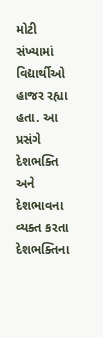મોટી સંખ્યામાં વિદ્યાર્થીઓ હાજર રહ્યા હતા. આ પ્રસંગે દેશભક્તિ અને દેશભાવના વ્યક્ત કરતા દેશભક્તિના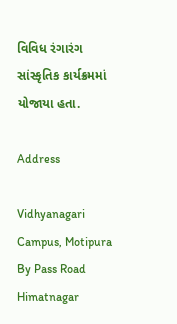વિવિધ રંગારંગ સાંસ્કૃતિક કાર્યક્રમમાં યોજાયા હતા.

Address

Vidhyanagari Campus, Motipura By Pass Road
Himatnagar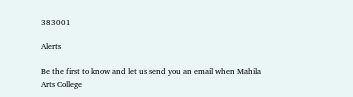383001

Alerts

Be the first to know and let us send you an email when Mahila Arts College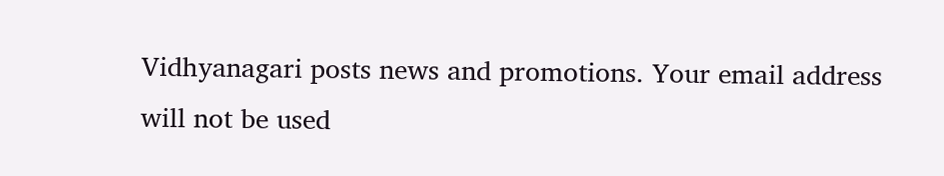Vidhyanagari posts news and promotions. Your email address will not be used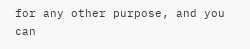for any other purpose, and you can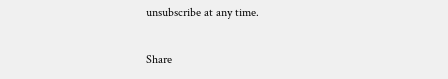unsubscribe at any time.

Share